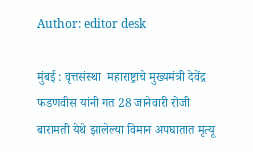Author: editor desk

मुंबई : वृत्तसंस्था  महाराष्ट्राचे मुख्यमंत्री देवेंद्र फडणवीस यांनी गत 28 जानेवारी रोजी बारामती येथे झालेल्या विमान अपघातात मृत्यू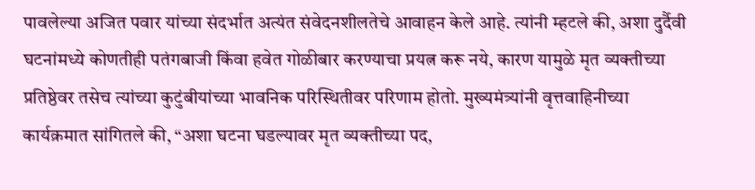पावलेल्या अजित पवार यांच्या संदर्भात अत्यंत संवेदनशीलतेचे आवाहन केले आहे. त्यांनी म्हटले की, अशा दुर्दैवी घटनांमध्ये कोणतीही पतंगबाजी किंवा हवेत गोळीबार करण्याचा प्रयत्न करू नये, कारण यामुळे मृत व्यक्तीच्या प्रतिष्ठेवर तसेच त्यांच्या कुटुंबीयांच्या भावनिक परिस्थितीवर परिणाम होतो. मुख्यमंत्र्यांनी वृत्तवाहिनीच्या कार्यक्रमात सांगितले की, “अशा घटना घडल्यावर मृत व्यक्तीच्या पद,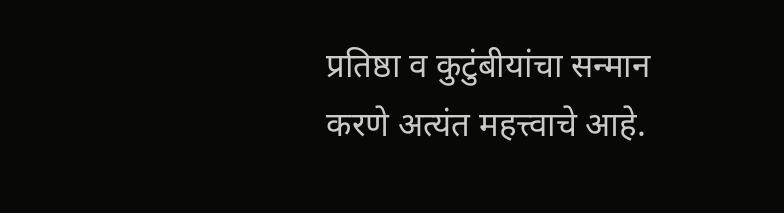प्रतिष्ठा व कुटुंबीयांचा सन्मान करणे अत्यंत महत्त्वाचे आहे.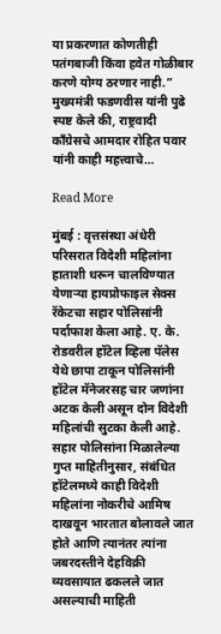या प्रकरणात कोणतीही पतंगबाजी किंवा हवेत गोळीबार करणे योग्य ठरणार नाही.” मुख्यमंत्री फडणवीस यांनी पुढे स्पष्ट केले की, राष्ट्रवादी काँग्रेसचे आमदार रोहित पवार यांनी काही महत्त्वाचे…

Read More

मुंबई : वृत्तसंस्था अंधेरी परिसरात विदेशी महिलांना हाताशी धरून चालविण्यात येणाऱ्या हायप्रोफाइल सेक्स रॅकेटचा सहार पोलिसांनी पर्दाफाश केला आहे. ए. के. रोडवरील हॉटेल व्हिला पॅलेस येथे छापा टाकून पोलिसांनी हॉटेल मॅनेजरसह चार जणांना अटक केली असून दोन विदेशी महिलांची सुटका केली आहे. सहार पोलिसांना मिळालेल्या गुप्त माहितीनुसार, संबंधित हॉटेलमध्ये काही विदेशी महिलांना नोकरीचे आमिष दाखवून भारतात बोलावले जात होते आणि त्यानंतर त्यांना जबरदस्तीने देहविक्री व्यवसायात ढकलले जात असल्याची माहिती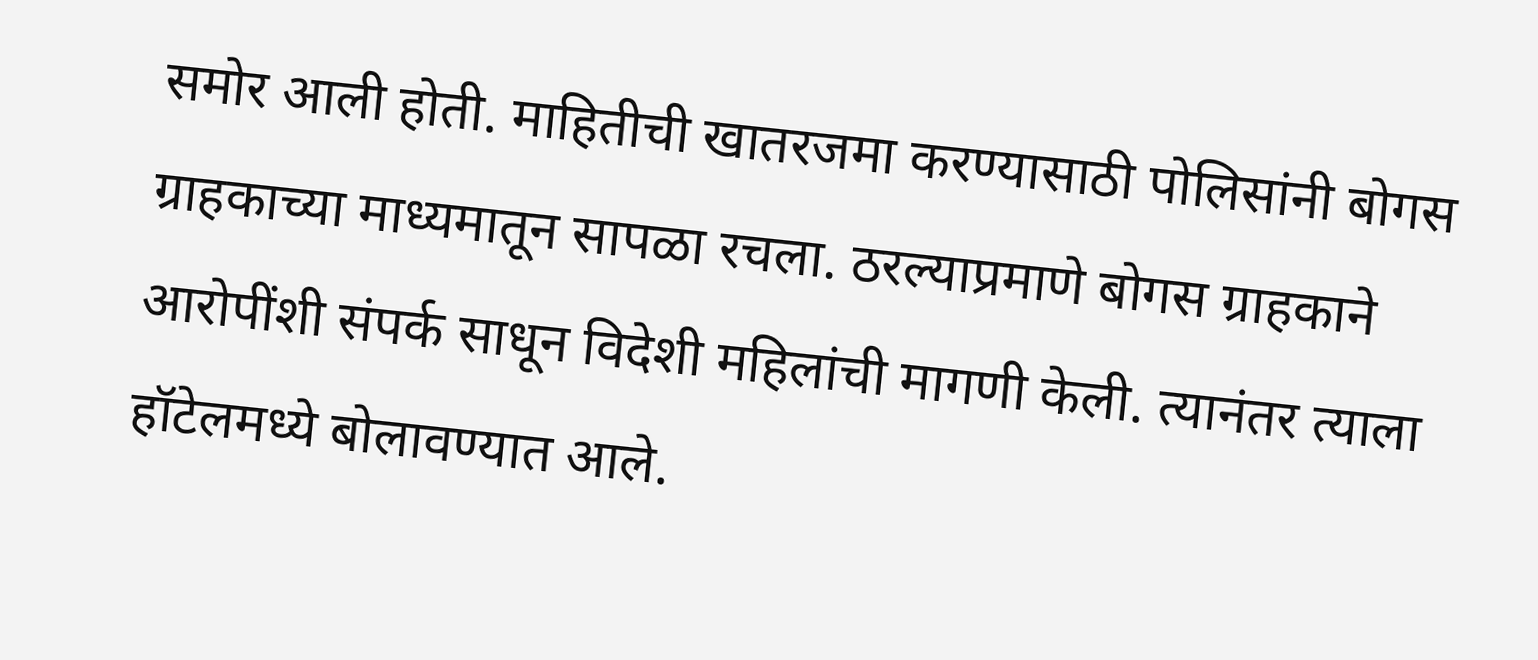समोर आली होती. माहितीची खातरजमा करण्यासाठी पोलिसांनी बोगस ग्राहकाच्या माध्यमातून सापळा रचला. ठरल्याप्रमाणे बोगस ग्राहकाने आरोपींशी संपर्क साधून विदेशी महिलांची मागणी केली. त्यानंतर त्याला हॉटेलमध्ये बोलावण्यात आले.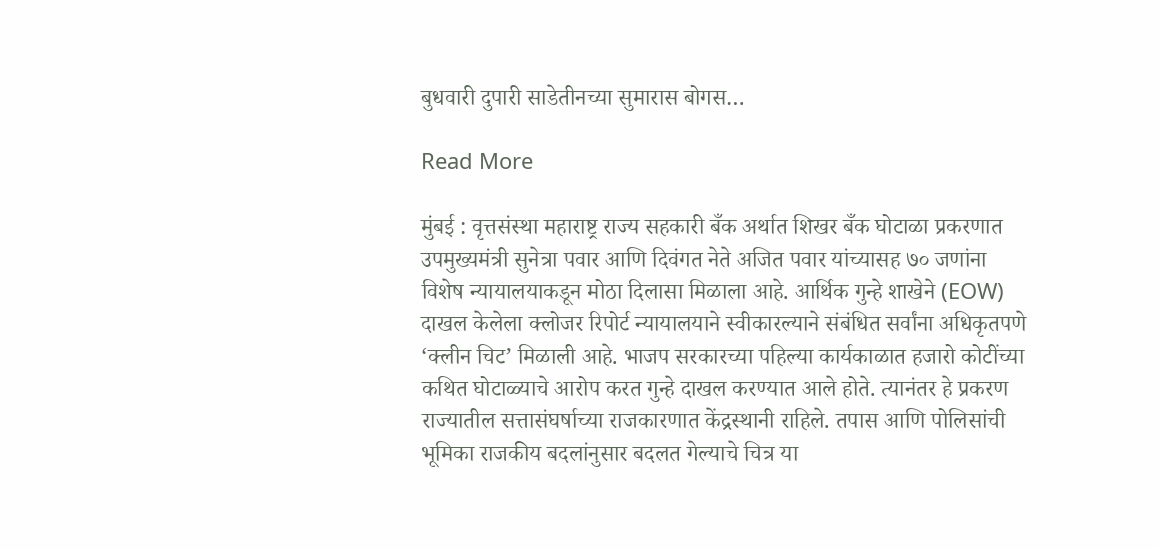बुधवारी दुपारी साडेतीनच्या सुमारास बोगस…

Read More

मुंबई : वृत्तसंस्था महाराष्ट्र राज्य सहकारी बँक अर्थात शिखर बँक घोटाळा प्रकरणात उपमुख्यमंत्री सुनेत्रा पवार आणि दिवंगत नेते अजित पवार यांच्यासह ७० जणांना विशेष न्यायालयाकडून मोठा दिलासा मिळाला आहे. आर्थिक गुन्हे शाखेने (EOW) दाखल केलेला क्लोजर रिपोर्ट न्यायालयाने स्वीकारल्याने संबंधित सर्वांना अधिकृतपणे ‘क्लीन चिट’ मिळाली आहे. भाजप सरकारच्या पहिल्या कार्यकाळात हजारो कोटींच्या कथित घोटाळ्याचे आरोप करत गुन्हे दाखल करण्यात आले होते. त्यानंतर हे प्रकरण राज्यातील सत्तासंघर्षाच्या राजकारणात केंद्रस्थानी राहिले. तपास आणि पोलिसांची भूमिका राजकीय बदलांनुसार बदलत गेल्याचे चित्र या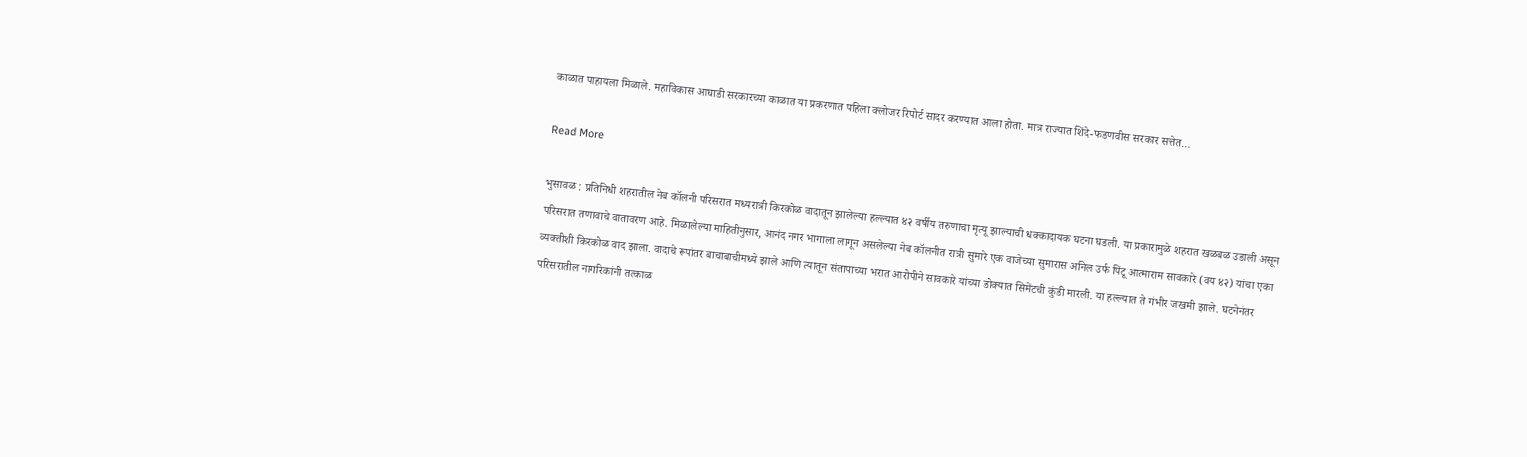काळात पाहायला मिळाले. महाविकास आघाडी सरकारच्या काळात या प्रकरणात पहिला क्लोजर रिपोर्ट सादर करण्यात आला होता. मात्र राज्यात शिंदे-फडणवीस सरकार सत्तेत…

Read More

भुसावळ : प्रतिनिधी शहरातील नेब कॉलनी परिसरात मध्यरात्री किरकोळ वादातून झालेल्या हल्ल्यात ४२ वर्षीय तरुणाचा मृत्यू झाल्याची धक्कादायक घटना घडली. या प्रकारामुळे शहरात खळबळ उडाली असून परिसरात तणावाचे वातावरण आहे. मिळालेल्या माहितीनुसार, आनंद नगर भागाला लागून असलेल्या नेब कॉलनीत रात्री सुमारे एक वाजेच्या सुमारास अनिल उर्फ पिंटू आत्माराम सावकारे (वय ४२) यांचा एका व्यक्तीशी किरकोळ वाद झाला. वादाचे रूपांतर बाचाबाचीमध्ये झाले आणि त्यातून संतापाच्या भरात आरोपीने सावकारे यांच्या डोक्यात सिमेंटची कुंडी मारली. या हल्ल्यात ते गंभीर जखमी झाले. घटनेनंतर परिसरातील नागरिकांनी तत्काळ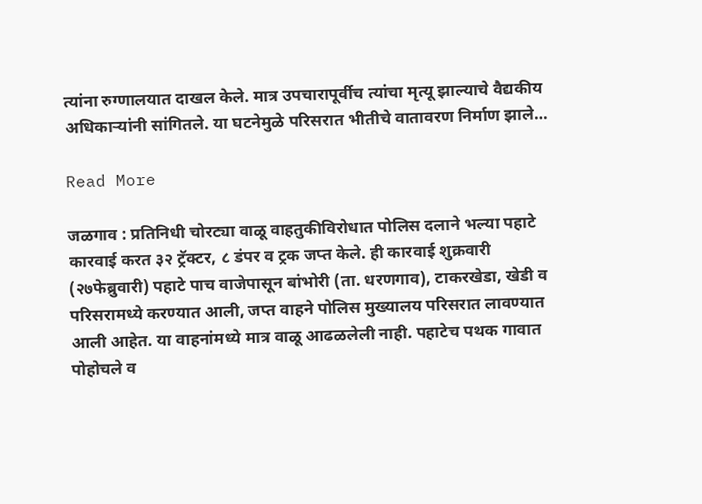त्यांना रुग्णालयात दाखल केले. मात्र उपचारापूर्वीच त्यांचा मृत्यू झाल्याचे वैद्यकीय अधिकाऱ्यांनी सांगितले. या घटनेमुळे परिसरात भीतीचे वातावरण निर्माण झाले…

Read More

जळगाव : प्रतिनिधी चोरट्या वाळू वाहतुकीविरोधात पोलिस दलाने भल्या पहाटे कारवाई करत ३२ ट्रॅक्टर, ८ डंपर व ट्रक जप्त केले. ही कारवाई शुक्रवारी (२७फेब्रुवारी) पहाटे पाच वाजेपासून बांभोरी (ता. धरणगाव), टाकरखेडा, खेडी व परिसरामध्ये करण्यात आली, जप्त वाहने पोलिस मुख्यालय परिसरात लावण्यात आली आहेत. या वाहनांमध्ये मात्र वाळू आढळलेली नाही. पहाटेच पथक गावात पोहोचले व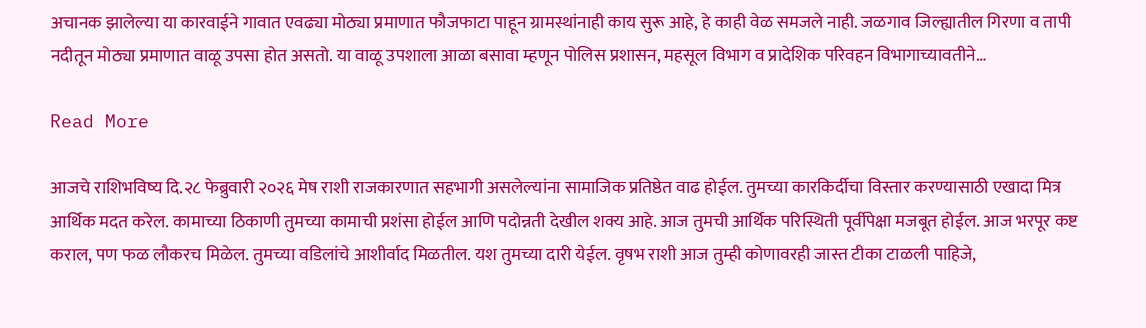अचानक झालेल्या या कारवाईने गावात एवढ्या मोठ्या प्रमाणात फौजफाटा पाहून ग्रामस्थांनाही काय सुरू आहे, हे काही वेळ समजले नाही. जळगाव जिल्ह्यातील गिरणा व तापी नदीतून मोठ्या प्रमाणात वाळू उपसा होत असतो. या वाळू उपशाला आळा बसावा म्हणून पोलिस प्रशासन, महसूल विभाग व प्रादेशिक परिवहन विभागाच्यावतीने…

Read More

आजचे राशिभविष्य दि.२८ फेब्रुवारी २०२६ मेष राशी राजकारणात सहभागी असलेल्यांना सामाजिक प्रतिष्ठेत वाढ होईल. तुमच्या कारकिर्दीचा विस्तार करण्यासाठी एखादा मित्र आर्थिक मदत करेल. कामाच्या ठिकाणी तुमच्या कामाची प्रशंसा होईल आणि पदोन्नती देखील शक्य आहे. आज तुमची आर्थिक परिस्थिती पूर्वीपेक्षा मजबूत होईल. आज भरपूर कष्ट कराल, पण फळ लौकरच मिळेल. तुमच्या वडिलांचे आशीर्वाद मिळतील. यश तुमच्या दारी येईल. वृषभ राशी आज तुम्ही कोणावरही जास्त टीका टाळली पाहिजे,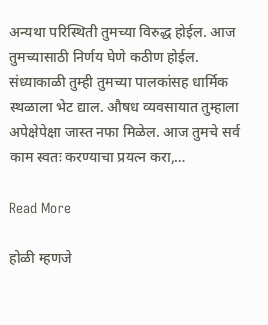अन्यथा परिस्थिती तुमच्या विरुद्ध होईल. आज तुमच्यासाठी निर्णय घेणे कठीण होईल. संध्याकाळी तुम्ही तुमच्या पालकांसह धार्मिक स्थळाला भेट द्याल. औषध व्यवसायात तुम्हाला अपेक्षेपेक्षा जास्त नफा मिळेल. आज तुमचे सर्व काम स्वतः करण्याचा प्रयत्न करा,…

Read More

होळी म्हणजे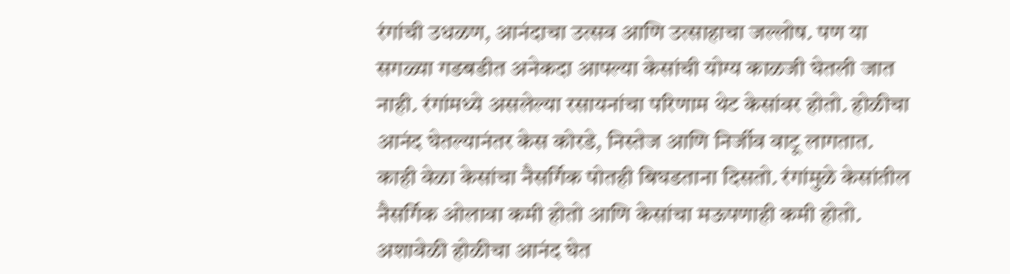रंगांची उधळण, आनंदाचा उत्सव आणि उत्साहाचा जल्लोष. पण या सगळ्या गडबडीत अनेकदा आपल्या केसांची योग्य काळजी घेतली जात नाही. रंगांमध्ये असलेल्या रसायनांचा परिणाम थेट केसांवर होतो. होळीचा आनंद घेतल्यानंतर केस कोरडे, निस्तेज आणि निर्जीव वाटू लागतात. काही वेळा केसांचा नैसर्गिक पोतही बिघडताना दिसतो. रंगांमुळे केसांतील नैसर्गिक ओलावा कमी होतो आणि केसांचा मऊपणाही कमी होतो. अशावेळी होळीचा आनंद घेत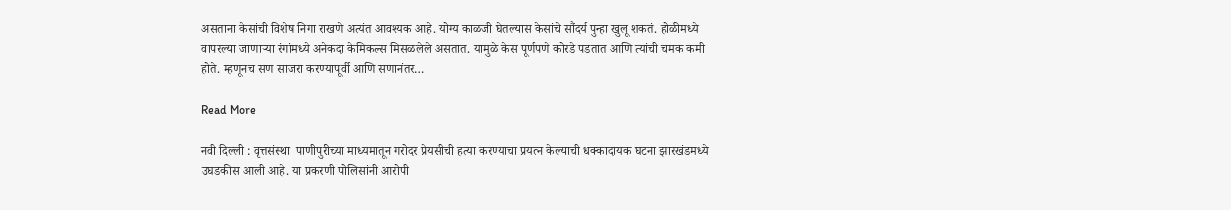असताना केसांची विशेष निगा राखणे अत्यंत आवश्यक आहे. योग्य काळजी घेतल्यास केसांचे सौंदर्य पुन्हा खुलू शकतं. होळीमध्ये वापरल्या जाणाऱ्या रंगांमध्ये अनेकदा केमिकल्स मिसळलेले असतात. यामुळे केस पूर्णपणे कोरडे पडतात आणि त्यांची चमक कमी होते. म्हणूनच सण साजरा करण्यापूर्वी आणि सणानंतर…

Read More

नवी दिल्ली : वृत्तसंस्था  पाणीपुरीच्या माध्यमातून गरोदर प्रेयसीची हत्या करण्याचा प्रयत्न केल्याची धक्कादायक घटना झारखंडमध्ये उघडकीस आली आहे. या प्रकरणी पोलिसांनी आरोपी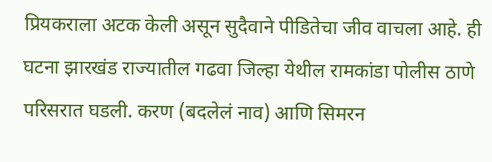प्रियकराला अटक केली असून सुदैवाने पीडितेचा जीव वाचला आहे. ही घटना झारखंड राज्यातील गढवा जिल्हा येथील रामकांडा पोलीस ठाणे परिसरात घडली. करण (बदलेलं नाव) आणि सिमरन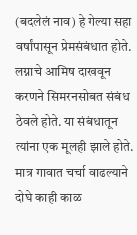(बदलेलं नाव) हे गेल्या सहा वर्षांपासून प्रेमसंबंधात होते. लग्नाचे आमिष दाखवून करणने सिमरनसोबत संबंध ठेवले होते. या संबंधातून त्यांना एक मूलही झाले होते. मात्र गावात चर्चा वाढल्याने दोघे काही काळ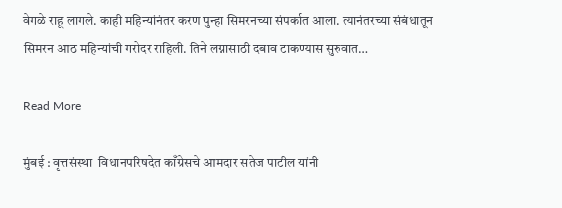वेगळे राहू लागले. काही महिन्यांनंतर करण पुन्हा सिमरनच्या संपर्कात आला. त्यानंतरच्या संबंधातून सिमरन आठ महिन्यांची गरोदर राहिली. तिने लग्नासाठी दबाव टाकण्यास सुरुवात…

Read More

मुंबई : वृत्तसंस्था  विधानपरिषदेत काँग्रेसचे आमदार सतेज पाटील यांनी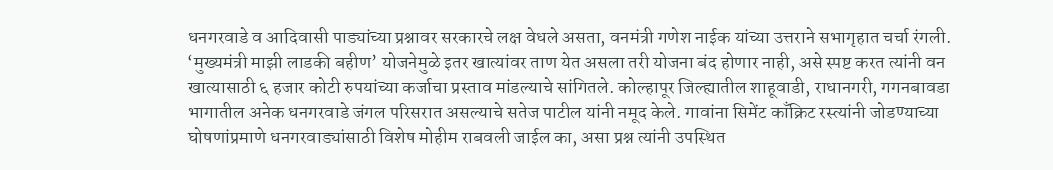धनगरवाडे व आदिवासी पाड्यांच्या प्रश्नावर सरकारचे लक्ष वेधले असता, वनमंत्री गणेश नाईक यांच्या उत्तराने सभागृहात चर्चा रंगली. ‘मुख्यमंत्री माझी लाडकी बहीण’ योजनेमुळे इतर खात्यांवर ताण येत असला तरी योजना बंद होणार नाही, असे स्पष्ट करत त्यांनी वन खात्यासाठी ६ हजार कोटी रुपयांच्या कर्जाचा प्रस्ताव मांडल्याचे सांगितले. कोल्हापूर जिल्ह्यातील शाहूवाडी, राधानगरी, गगनबावडा भागातील अनेक धनगरवाडे जंगल परिसरात असल्याचे सतेज पाटील यांनी नमूद केले. गावांना सिमेंट काँक्रिट रस्त्यांनी जोडण्याच्या घोषणांप्रमाणे धनगरवाड्यांसाठी विशेष मोहीम राबवली जाईल का, असा प्रश्न त्यांनी उपस्थित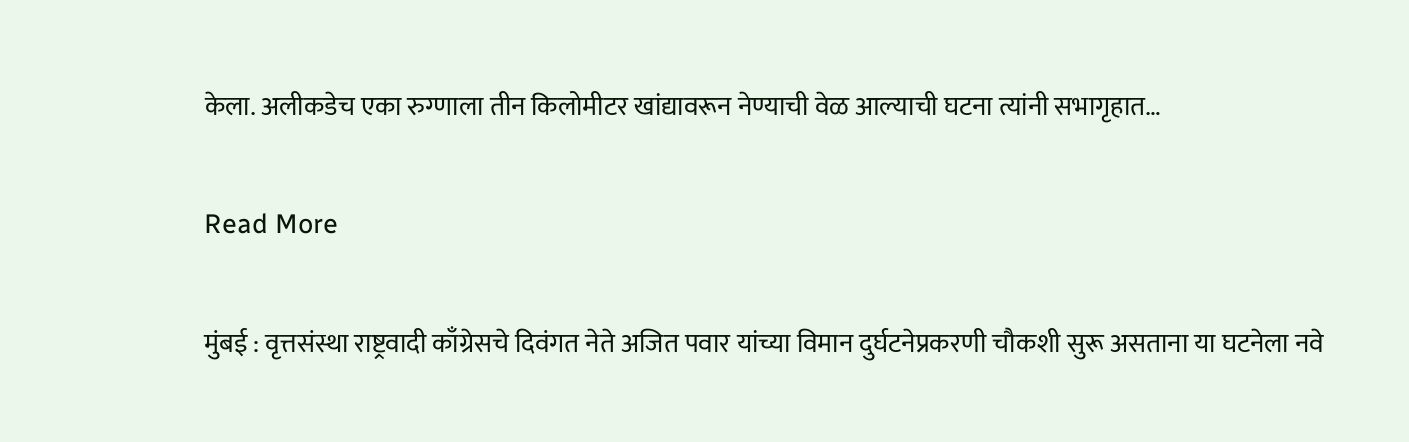केला. अलीकडेच एका रुग्णाला तीन किलोमीटर खांद्यावरून नेण्याची वेळ आल्याची घटना त्यांनी सभागृहात…

Read More

मुंबई : वृत्तसंस्था राष्ट्रवादी काँग्रेसचे दिवंगत नेते अजित पवार यांच्या विमान दुर्घटनेप्रकरणी चौकशी सुरू असताना या घटनेला नवे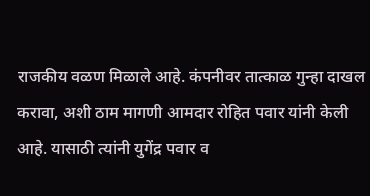राजकीय वळण मिळाले आहे. कंपनीवर तात्काळ गुन्हा दाखल करावा, अशी ठाम मागणी आमदार रोहित पवार यांनी केली आहे. यासाठी त्यांनी युगेंद्र पवार व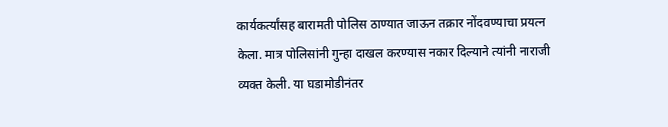कार्यकर्त्यांसह बारामती पोलिस ठाण्यात जाऊन तक्रार नोंदवण्याचा प्रयत्न केला. मात्र पोलिसांनी गुन्हा दाखल करण्यास नकार दिल्याने त्यांनी नाराजी व्यक्त केली. या घडामोडीनंतर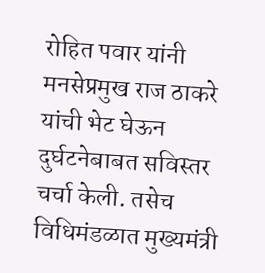रोहित पवार यांनी मनसेप्रमुख राज ठाकरे यांची भेट घेऊन दुर्घटनेबाबत सविस्तर चर्चा केली. तसेच विधिमंडळात मुख्यमंत्री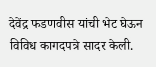देवेंद्र फडणवीस यांची भेट घेऊन विविध कागदपत्रे सादर केली.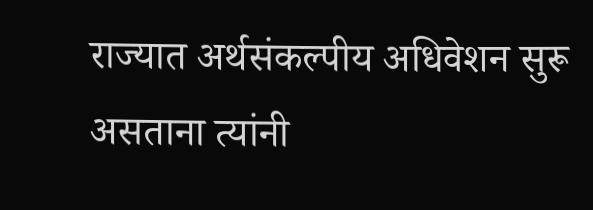राज्यात अर्थसंकल्पीय अधिवेशन सुरू असताना त्यांनी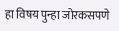हा विषय पुन्हा जोरकसपणे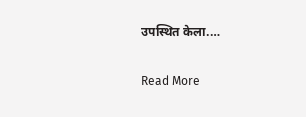उपस्थित केला.…

Read More